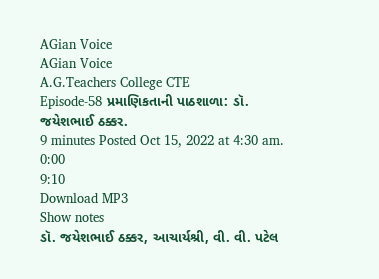AGian Voice
AGian Voice
A.G.Teachers College CTE
Episode-58 પ્રમાણિકતાની પાઠશાળા: ડૉ. જયેશભાઈ ઠક્કર.
9 minutes Posted Oct 15, 2022 at 4:30 am.
0:00
9:10
Download MP3
Show notes
ડૉ. જયેશભાઈ ઠક્કર, આચાર્યશ્રી, વી. વી. પટેલ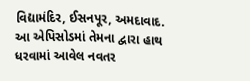વિદ્યામંદિર, ઈસનપૂર, અમદાવાદ. આ એપિસોડમાં તેમના દ્વારા હાથ ધરવામાં આવેલ નવતર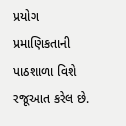પ્રયોગ પ્રમાણિકતાની પાઠશાળા વિશે રજૂઆત કરેલ છે.